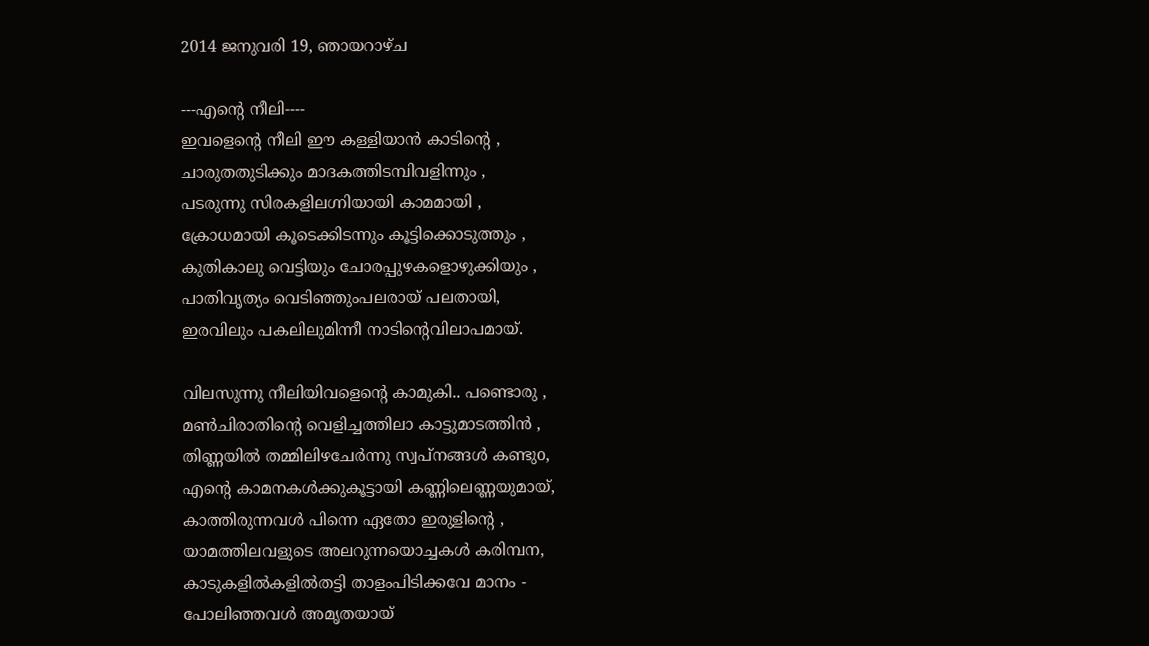2014 ജനുവരി 19, ഞായറാഴ്‌ച

---എന്‍റെ നീലി----
ഇവളെന്‍റെ നീലി ഈ കള്ളിയാന്‍ കാടിന്‍റെ ,
ചാരുതതുടിക്കും മാദകത്തിടമ്പിവളിന്നും ,
പടരുന്നു സിരകളിലഗ്നിയായി കാമമായി ,
ക്രോധമായി കൂടെക്കിടന്നും കൂട്ടിക്കൊടുത്തും ,
കുതികാലു വെട്ടിയും ചോരപ്പുഴകളൊഴുക്കിയും ,
പാതിവൃത്യം വെടിഞ്ഞുംപലരായ് പലതായി,
ഇരവിലും പകലിലുമിന്നീ നാടിന്‍റെവിലാപമായ്.

വിലസുന്നു നീലിയിവളെന്‍റെ കാമുകി.. പണ്ടൊരു ,
മണ്‍ചിരാതിന്‍റെ വെളിച്ചത്തിലാ കാട്ടുമാടത്തിന്‍ ,
തിണ്ണയില്‍ തമ്മിലിഴചേര്‍ന്നു സ്വപ്‌നങ്ങള്‍ കണ്ടുo,
എന്‍റെ കാമനകള്‍ക്കുകൂട്ടായി കണ്ണിലെണ്ണയുമായ്‌,
കാത്തിരുന്നവള്‍ പിന്നെ ഏതോ ഇരുളിന്‍റെ ,
യാമത്തിലവളുടെ അലറുന്നയൊച്ചകള്‍ കരിമ്പന,
കാടുകളില്‍കളില്‍തട്ടി താളംപിടിക്കവേ മാനം -
പോലിഞ്ഞവള്‍ അമൃതയായ്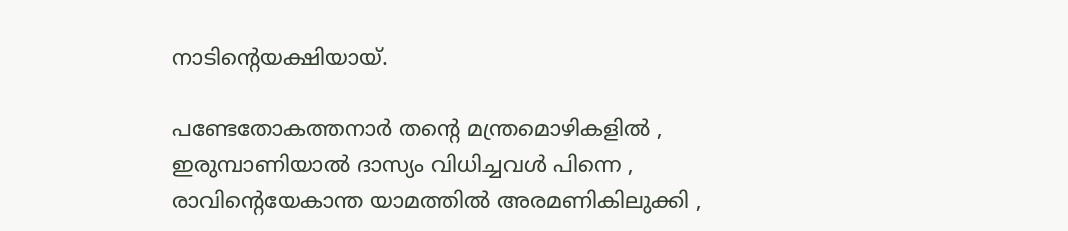നാടിന്‍റെയക്ഷിയായ്.

പണ്ടേതോകത്തനാര്‍ തന്‍റെ മന്ത്രമൊഴികളില്‍ ,
ഇരുമ്പാണിയാല്‍ ദാസ്യം വിധിച്ചവള്‍ പിന്നെ ,
രാവിന്‍റെയേകാന്ത യാമത്തില്‍ അരമണികിലുക്കി ,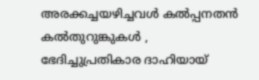അരക്കച്ചയഴിച്ചവള്‍ കല്‍പ്പനതന്‍ കല്‍തുറുങ്കുകള്‍ ,
ഭേദിച്ചുപ്രതികാര ദാഹിയായ്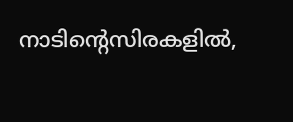നാടിന്‍റെസിരകളില്‍,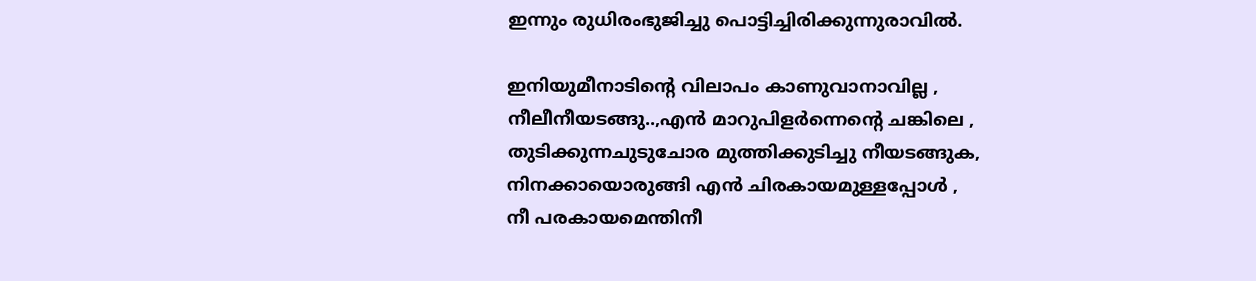ഇന്നും രുധിരംഭുജിച്ചു പൊട്ടിച്ചിരിക്കുന്നുരാവില്‍.

ഇനിയുമീനാടിന്‍റെ വിലാപം കാണുവാനാവില്ല ,
നീലീനീയടങ്ങു..,എന്‍ മാറുപിളര്‍ന്നെന്‍റെ ചങ്കിലെ ,
തുടിക്കുന്നചുടുചോര മുത്തിക്കുടിച്ചു നീയടങ്ങുക,
നിനക്കായൊരുങ്ങി എന്‍ ചിരകായമുള്ളപ്പോള്‍ ,
നീ പരകായമെന്തിനീ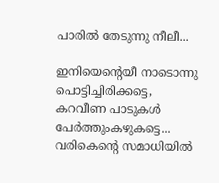പാരില്‍ തേടുന്നു നീലീ...

ഇനിയെന്‍റെയീ നാടൊന്നു പൊട്ടിച്ചിരിക്കട്ടെ,
കറവീണ പാടുകള്‍ പേര്‍ത്തുംകഴുകട്ടെ...
വരികെന്‍റെ സമാധിയില്‍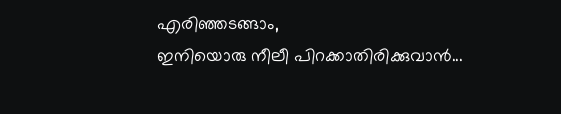എരിഞ്ഞടങ്ങാം,
ഇനിയൊരു നീലീ പിറക്കാതിരിക്കുവാന്‍...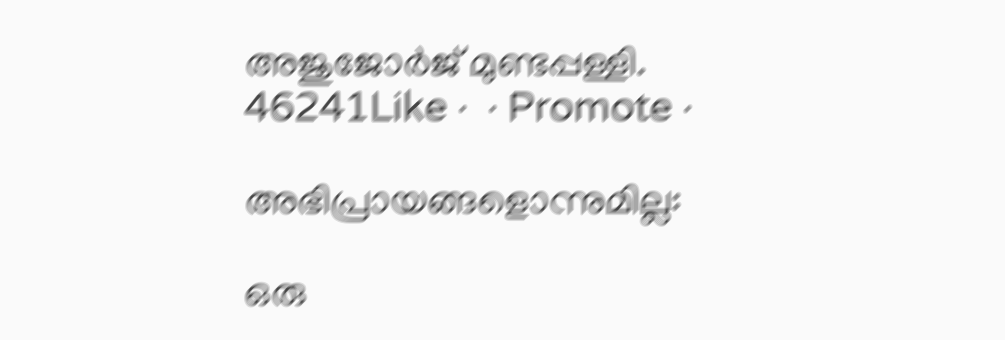അജുജോര്‍ജ് മുണ്ടപ്പള്ളി.
46241Like ·  · Promote ·

അഭിപ്രായങ്ങളൊന്നുമില്ല:

ഒരു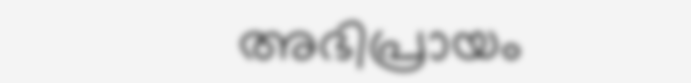അഭിപ്രായം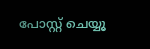പോസ്റ്റ് ചെയ്യൂ